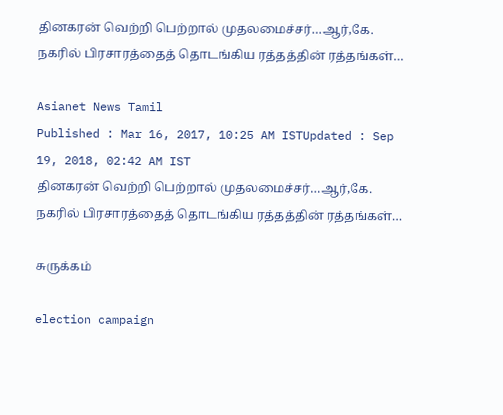தினகரன் வெற்றி பெற்றால் முதலமைச்சர்…ஆர்,கே. நகரில் பிரசாரத்தைத் தொடங்கிய ரத்தத்தின் ரத்தங்கள்…

Asianet News Tamil
Published : Mar 16, 2017, 10:25 AM ISTUpdated : Sep 19, 2018, 02:42 AM IST
தினகரன் வெற்றி பெற்றால் முதலமைச்சர்…ஆர்,கே. நகரில் பிரசாரத்தைத் தொடங்கிய ரத்தத்தின் ரத்தங்கள்…

சுருக்கம்

election campaign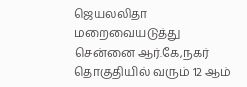ஜெயலலிதா மறைவையடுத்து சென்னை ஆர்.கே,நகர் தொகுதியில் வரும் 12 ஆம்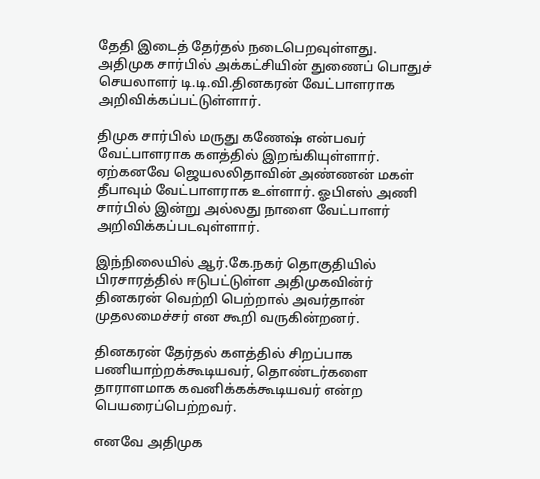தேதி இடைத் தேர்தல் நடைபெறவுள்ளது. அதிமுக சார்பில் அக்கட்சியின் துணைப் பொதுச் செயலாளர் டி.டி.வி.தினகரன் வேட்பாளராக அறிவிக்கப்பட்டுள்ளார்.

திமுக சார்பில் மருது கணேஷ் என்பவர் வேட்பாளராக களத்தில் இறங்கியுள்ளார். ஏற்கனவே ஜெயலலிதாவின் அண்ணன் மகள் தீபாவும் வேட்பாளராக உள்ளார். ஓபிஎஸ் அணி சார்பில் இன்று அல்லது நாளை வேட்பாளர் அறிவிக்கப்படவுள்ளார்.

இந்நிலையில் ஆர்.கே.நகர் தொகுதியில் பிரசாரத்தில் ஈடுபட்டுள்ள அதிமுகவின்ர் தினகரன் வெற்றி பெற்றால் அவர்தான் முதலமைச்சர் என கூறி வருகின்றனர்.

தினகரன் தேர்தல் களத்தில் சிறப்பாக பணியாற்றக்கூடியவர், தொண்டர்களை தாராளமாக கவனிக்கக்கூடியவர் என்ற பெயரைப்பெற்றவர்.

எனவே அதிமுக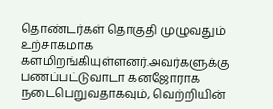தொண்டர்கள் தொகுதி முழுவதும் உற்சாகமாக  களமிறங்கியுள்ளனர்.அவர்களுக்கு பணப்பட்டுவாடா கனஜோராக நடைபெறுவதாகவும், வெற்றியின்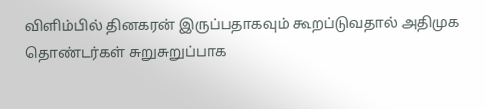விளிம்பில் தினகரன் இருப்பதாகவும் கூறப்டுவதால் அதிமுக தொண்டர்கள் சுறுசுறுப்பாக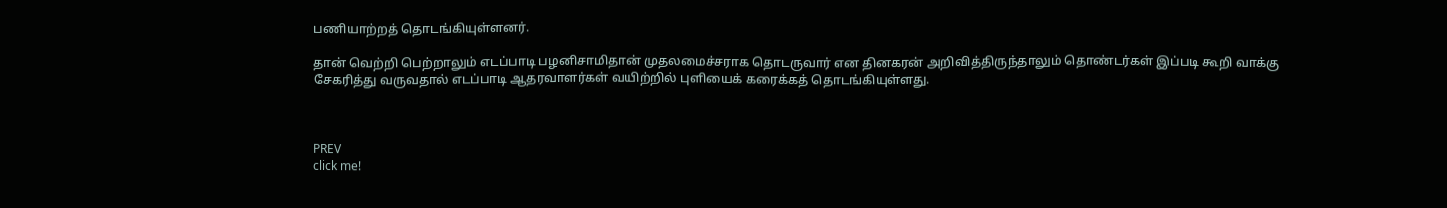பணியாற்றத் தொடங்கியுள்ளனர்.

தான் வெற்றி பெற்றாலும் எடப்பாடி பழனிசாமிதான் முதலமைச்சராக தொடருவார் என தினகரன் அறிவித்திருந்தாலும் தொண்டர்கள் இப்படி கூறி வாக்கு சேகரித்து வருவதால் எடப்பாடி ஆதரவாளர்கள் வயிற்றில் புளியைக் கரைக்கத் தொடங்கியுள்ளது.



PREV
click me!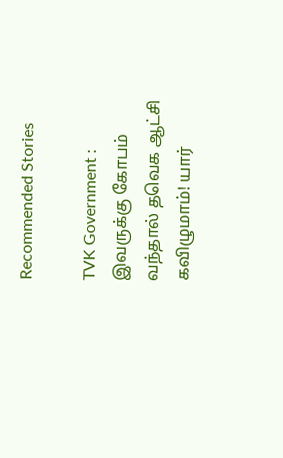Recommended Stories

TVK Government : இவருக்கு கோபம் வந்தால் தவெக ஆட்சி கவிழுமாம்! யார்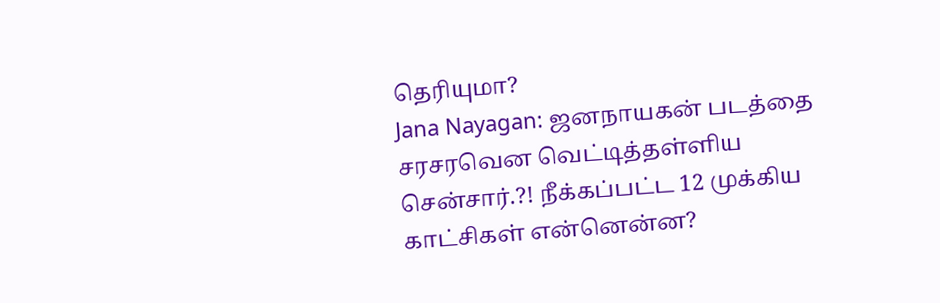தெரியுமா?
Jana Nayagan: ஜனநாயகன் படத்தை சரசரவென வெட்டித்தள்ளிய சென்சார்.?! நீக்கப்பட்ட 12 முக்கிய காட்சிகள் என்னென்ன?